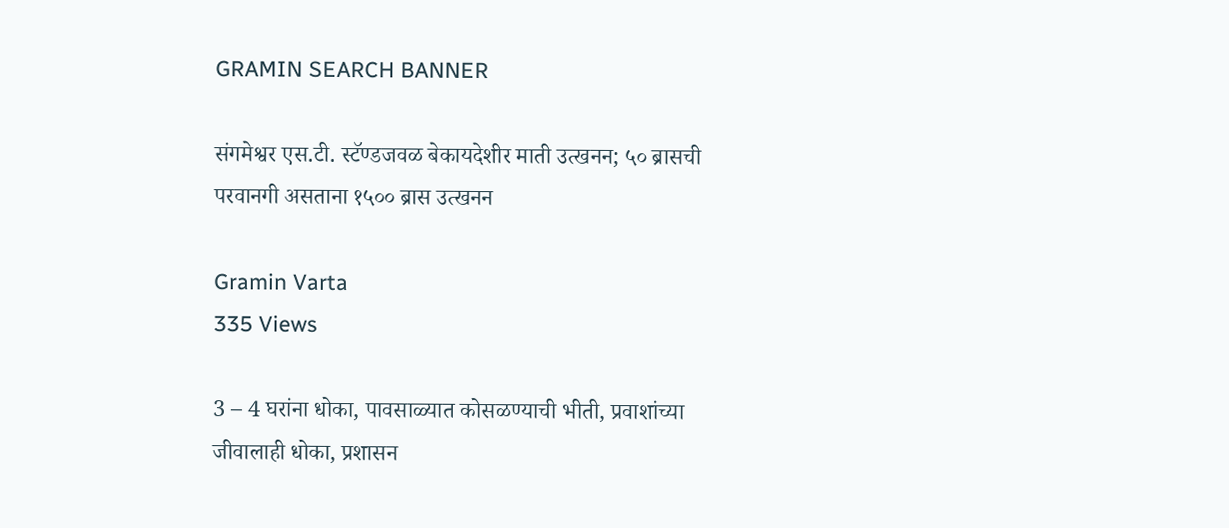GRAMIN SEARCH BANNER

संगमेश्वर एस.टी. स्टॅण्डजवळ बेकायदेशीर माती उत्खनन; ५० ब्रासची परवानगी असताना १५०० ब्रास उत्खनन

Gramin Varta
335 Views

3 – 4 घरांना धोका, पावसाळ्यात कोसळण्याची भीती, प्रवाशांच्या जीवालाही धोका, प्रशासन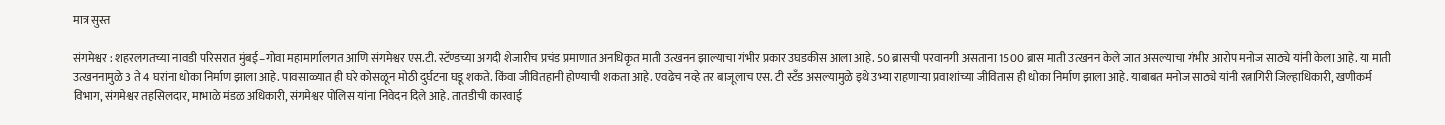मात्र सुस्त

संगमेश्वर : शहरलगतच्या नावडी परिसरात मुंबई–गोवा महामार्गालगत आणि संगमेश्वर एस.टी. स्टॅण्डच्या अगदी शेजारीच प्रचंड प्रमाणात अनधिकृत माती उत्खनन झाल्याचा गंभीर प्रकार उघडकीस आला आहे. 50 ब्रासची परवानगी असताना 1500 ब्रास माती उत्खनन केले जात असल्याचा गंभीर आरोप मनोज साठ्ये यांनी केला आहे. या माती उत्खननामुळे 3 ते 4 घरांना धोका निर्माण झाला आहे. पावसाळ्यात ही घरे कोसळून मोठी दुर्घटना घडू शकते. किंवा जीवितहानी होण्याची शकता आहे. एवढेच नव्हे तर बाजूलाच एस. टी स्टँड असल्यामुळे इथे उभ्या राहणाऱ्या प्रवाशांच्या जीवितास ही धोका निर्माण झाला आहे. याबाबत मनोज साठ्ये यांनी रत्नागिरी जिल्हाधिकारी, खणीकर्म विभाग, संगमेश्वर तहसिलदार, माभाळे मंडळ अधिकारी, संगमेश्वर पोलिस यांना निवेदन दिले आहे. तातडीची कारवाई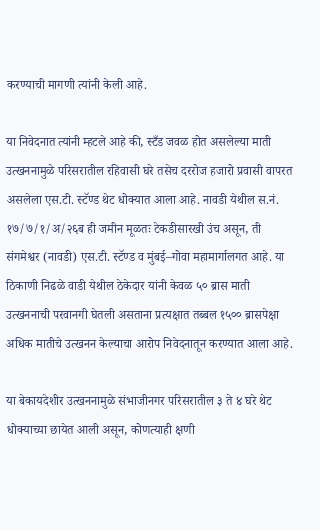करण्याची मागणी त्यांनी केली आहे.

या निवेदनात त्यांनी म्हटले आहे की, स्टँड जवळ होत असलेल्या माती उत्खननामुळे परिसरातील रहिवासी घरे तसेच दररोज हजारो प्रवासी वापरत असलेला एस.टी. स्टॅण्ड थेट धोक्यात आला आहे. नावडी येथील स.नं. १७/७/१/अ/२६ब ही जमीन मूळतः टेकडीसारखी उंच असून, ती संगमेश्वर (नावडी) एस.टी. स्टॅण्ड व मुंबई–गोवा महामार्गालगत आहे. या ठिकाणी निढळे वाडी येथील ठेकेदार यांनी केवळ ५० ब्रास माती उत्खननाची परवानगी घेतली असताना प्रत्यक्षात तब्बल १५०० ब्रासपेक्षा अधिक मातीचे उत्खनन केल्याचा आरोप निवेदनातून करण्यात आला आहे.

या बेकायदेशीर उत्खननामुळे संभाजीनगर परिसरातील ३ ते ४ घरे थेट धोक्याच्या छायेत आली असून, कोणत्याही क्षणी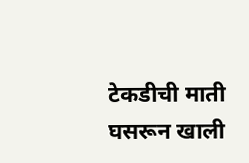टेकडीची माती घसरून खाली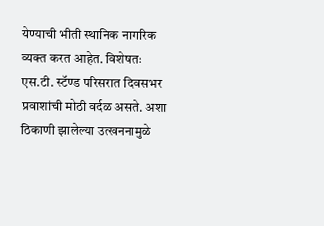येण्याची भीती स्थानिक नागरिक व्यक्त करत आहेत. विशेषतः एस.टी. स्टॅण्ड परिसरात दिवसभर प्रवाशांची मोठी वर्दळ असते. अशा ठिकाणी झालेल्या उत्खननामुळे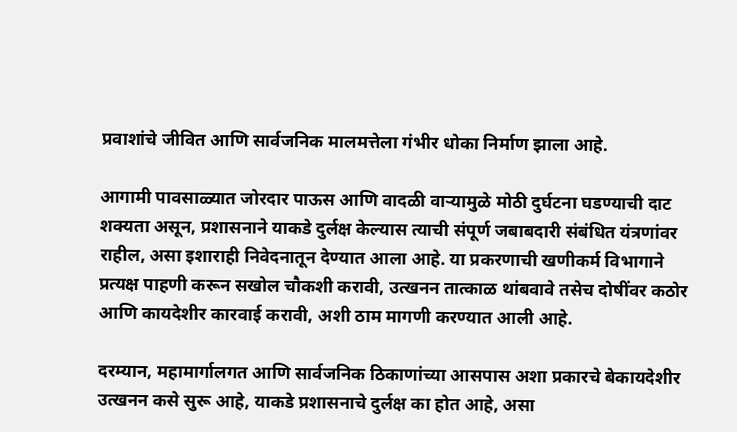प्रवाशांचे जीवित आणि सार्वजनिक मालमत्तेला गंभीर धोका निर्माण झाला आहे.

आगामी पावसाळ्यात जोरदार पाऊस आणि वादळी वाऱ्यामुळे मोठी दुर्घटना घडण्याची दाट शक्यता असून, प्रशासनाने याकडे दुर्लक्ष केल्यास त्याची संपूर्ण जबाबदारी संबंधित यंत्रणांवर राहील, असा इशाराही निवेदनातून देण्यात आला आहे. या प्रकरणाची खणीकर्म विभागाने प्रत्यक्ष पाहणी करून सखोल चौकशी करावी, उत्खनन तात्काळ थांबवावे तसेच दोषींवर कठोर आणि कायदेशीर कारवाई करावी, अशी ठाम मागणी करण्यात आली आहे.

दरम्यान, महामार्गालगत आणि सार्वजनिक ठिकाणांच्या आसपास अशा प्रकारचे बेकायदेशीर उत्खनन कसे सुरू आहे, याकडे प्रशासनाचे दुर्लक्ष का होत आहे, असा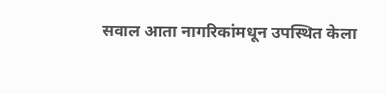सवाल आता नागरिकांमधून उपस्थित केला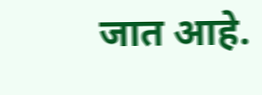जात आहे.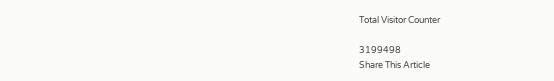Total Visitor Counter

3199498
Share This Article